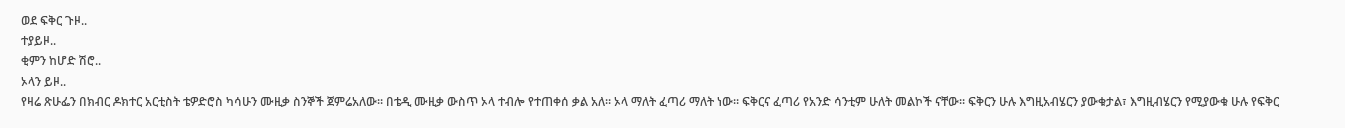ወደ ፍቅር ጉዞ..
ተያይዞ..
ቂምን ከሆድ ሽሮ..
ኦላን ይዞ..
የዛሬ ጽሁፌን በክብር ዶክተር አርቲስት ቴዎድሮስ ካሳሁን ሙዚቃ ስንኞች ጀምሬአለው። በቴዲ ሙዚቃ ውስጥ ኦላ ተብሎ የተጠቀሰ ቃል አለ። ኦላ ማለት ፈጣሪ ማለት ነው። ፍቅርና ፈጣሪ የአንድ ሳንቲም ሁለት መልኮች ናቸው። ፍቅርን ሁሉ እግዚአብሄርን ያውቁታል፣ እግዚብሄርን የሚያውቁ ሁሉ የፍቅር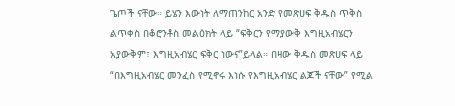ጌጦች ናቸው። ይሄን እውነት ለማጠንከር አንድ የመጽሀፍ ቅዱስ ጥቅስ ልጥቀስ በቆሮንቶስ መልዕክት ላይ “ፍቅርን የማያውቅ እግዚአብሄርን አያውቅም፣ እግዚአብሄር ፍቅር ነውና”ይላል። በዛው ቅዱስ መጽሀፍ ላይ “በእግዚአብሄር መንፈስ የሚኖሩ እነሱ የእግዚአብሄር ልጆች ናቸው” የሚል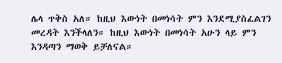ሌላ ጥቅስ አለ። ከዚህ እውነት በመነሳት ምን እንደሚያስፈልገን መረዳት እንችላለን። ከዚህ እውነት በመነሳት አሁን ላይ ምን እንዳጣን ማወቅ ይቻለናል።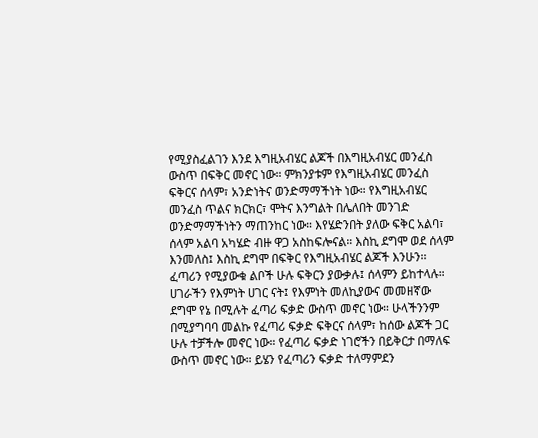የሚያስፈልገን እንደ እግዚአብሄር ልጆች በእግዚአብሄር መንፈስ ውስጥ በፍቅር መኖር ነው። ምክንያቱም የእግዚአብሄር መንፈስ ፍቅርና ሰላም፣ አንድነትና ወንድማማችነት ነው። የእግዚአብሄር መንፈስ ጥልና ክርክር፣ ሞትና እንግልት በሌለበት መንገድ ወንድማማችነትን ማጠንከር ነው። እየሄድንበት ያለው ፍቅር አልባ፣ ሰላም አልባ አካሄድ ብዙ ዋጋ አስከፍሎናል። እስኪ ደግሞ ወደ ሰላም እንመለስ፤ እስኪ ደግሞ በፍቅር የእግዚአብሄር ልጆች እንሁን፡፡
ፈጣሪን የሚያውቁ ልቦች ሁሉ ፍቅርን ያውቃሉ፤ ሰላምን ይከተላሉ። ሀገራችን የእምነት ሀገር ናት፤ የእምነት መለኪያውና መመዘኛው ደግሞ የኔ በሚሉት ፈጣሪ ፍቃድ ውስጥ መኖር ነው። ሁላችንንም በሚያግባባ መልኩ የፈጣሪ ፍቃድ ፍቅርና ሰላም፣ ከሰው ልጆች ጋር ሁሉ ተቻችሎ መኖር ነው። የፈጣሪ ፍቃድ ነገሮችን በይቅርታ በማለፍ ውስጥ መኖር ነው። ይሄን የፈጣሪን ፍቃድ ተለማምደን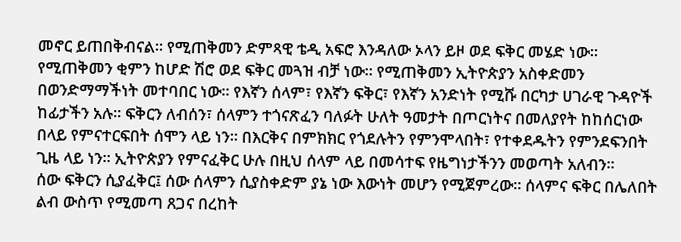መኖር ይጠበቅብናል። የሚጠቅመን ድምጻዊ ቴዲ አፍሮ እንዳለው ኦላን ይዞ ወደ ፍቅር መሄድ ነው። የሚጠቅመን ቂምን ከሆድ ሽሮ ወደ ፍቅር መጓዝ ብቻ ነው። የሚጠቅመን ኢትዮጵያን አስቀድመን በወንድማማችነት መተባበር ነው። የእኛን ሰላም፣ የእኛን ፍቅር፣ የእኛን አንድነት የሚሹ በርካታ ሀገራዊ ጉዳዮች ከፊታችን አሉ። ፍቅርን ለብሰን፣ ሰላምን ተጎናጽፈን ባለፉት ሁለት ዓመታት በጦርነትና በመለያየት ከከሰርነው በላይ የምናተርፍበት ሰሞን ላይ ነን። በእርቅና በምክክር የጎደሉትን የምንሞላበት፣ የተቀደዱትን የምንደፍንበት ጊዜ ላይ ነን። ኢትዮጵያን የምናፈቅር ሁሉ በዚህ ሰላም ላይ በመሳተፍ የዜግነታችንን መወጣት አለብን።
ሰው ፍቅርን ሲያፈቅር፤ ሰው ሰላምን ሲያስቀድም ያኔ ነው እውነት መሆን የሚጀምረው። ሰላምና ፍቅር በሌለበት ልብ ውስጥ የሚመጣ ጸጋና በረከት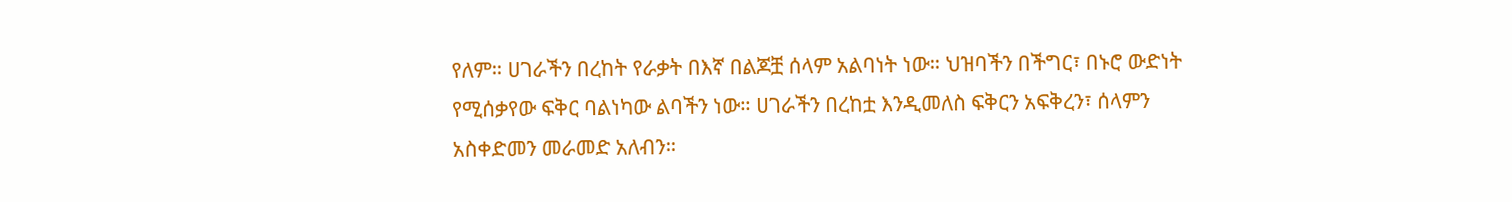የለም። ሀገራችን በረከት የራቃት በእኛ በልጆቿ ሰላም አልባነት ነው። ህዝባችን በችግር፣ በኑሮ ውድነት የሚሰቃየው ፍቅር ባልነካው ልባችን ነው። ሀገራችን በረከቷ እንዲመለስ ፍቅርን አፍቅረን፣ ሰላምን አስቀድመን መራመድ አለብን።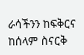ራሳችንን ከፍቅርና ከሰላም ስናርቅ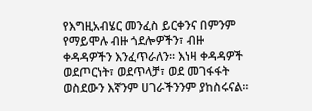የእግዚአብሄር መንፈስ ይርቀንና በምንም የማይሞሉ ብዙ ጎደሎዎችን፣ ብዙ ቀዳዳዎችን እንፈጥራለን። እነዛ ቀዳዳዎች ወደጦርነት፣ ወደጥላቻ፣ ወደ መገፋፋት ወስደውን እኛንም ሀገራችንንም ያከስሩናል።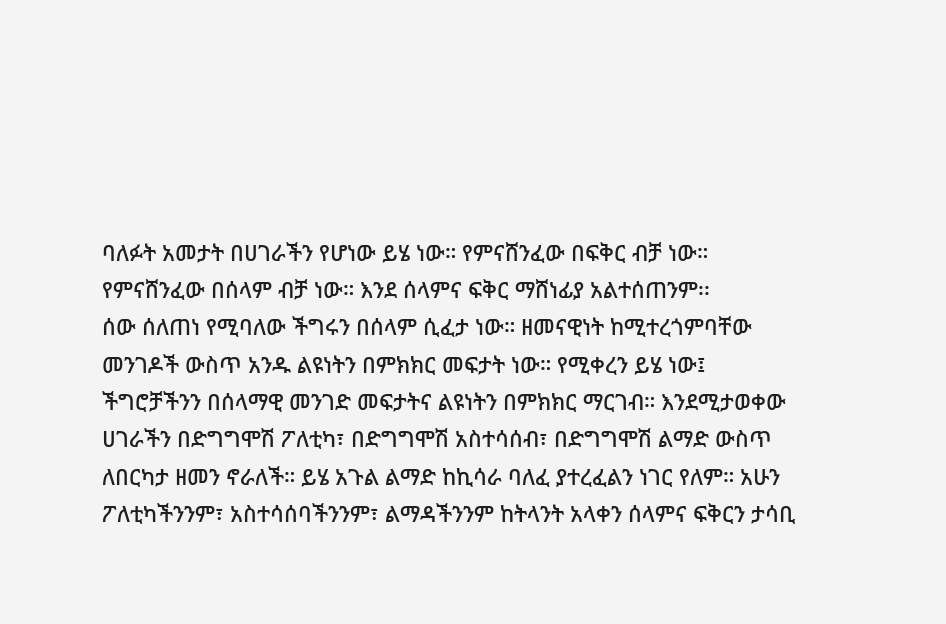ባለፉት አመታት በሀገራችን የሆነው ይሄ ነው። የምናሸንፈው በፍቅር ብቻ ነው። የምናሸንፈው በሰላም ብቻ ነው። እንደ ሰላምና ፍቅር ማሸነፊያ አልተሰጠንም፡፡
ሰው ሰለጠነ የሚባለው ችግሩን በሰላም ሲፈታ ነው። ዘመናዊነት ከሚተረጎምባቸው መንገዶች ውስጥ አንዱ ልዩነትን በምክክር መፍታት ነው። የሚቀረን ይሄ ነው፤ ችግሮቻችንን በሰላማዊ መንገድ መፍታትና ልዩነትን በምክክር ማርገብ። እንደሚታወቀው ሀገራችን በድግግሞሽ ፖለቲካ፣ በድግግሞሽ አስተሳሰብ፣ በድግግሞሽ ልማድ ውስጥ ለበርካታ ዘመን ኖራለች። ይሄ አጉል ልማድ ከኪሳራ ባለፈ ያተረፈልን ነገር የለም። አሁን ፖለቲካችንንም፣ አስተሳሰባችንንም፣ ልማዳችንንም ከትላንት አላቀን ሰላምና ፍቅርን ታሳቢ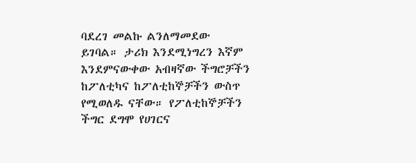ባደረገ መልኩ ልንለማመደው ይገባል። ታሪክ እንደሚነግረን እኛም እንደምናውቀው አብዛኛው ችግሮቻችን ከፖለቲካና ከፖለቲከኞቻችን ውስጥ የሚወለዱ ናቸው። የፖለቲከኞቻችን ችግር ደግሞ የሀገርና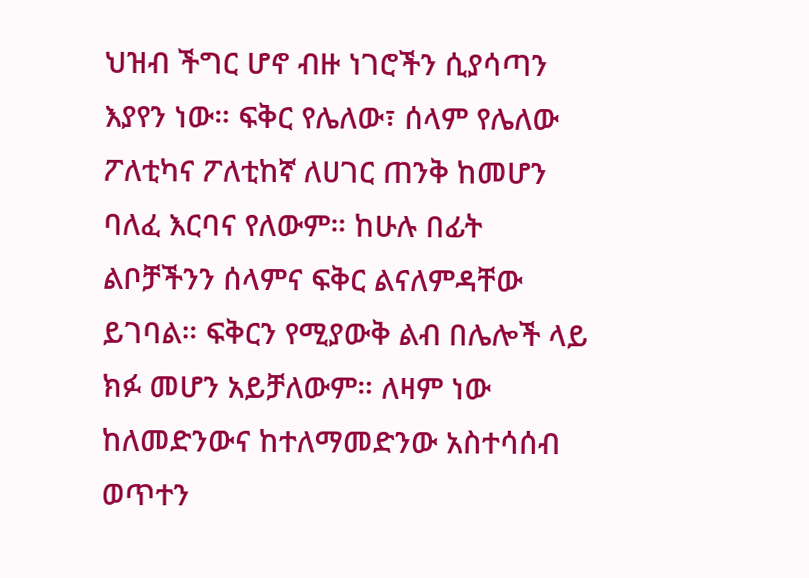ህዝብ ችግር ሆኖ ብዙ ነገሮችን ሲያሳጣን እያየን ነው። ፍቅር የሌለው፣ ሰላም የሌለው ፖለቲካና ፖለቲከኛ ለሀገር ጠንቅ ከመሆን ባለፈ እርባና የለውም። ከሁሉ በፊት ልቦቻችንን ሰላምና ፍቅር ልናለምዳቸው ይገባል። ፍቅርን የሚያውቅ ልብ በሌሎች ላይ ክፉ መሆን አይቻለውም። ለዛም ነው ከለመድንውና ከተለማመድንው አስተሳሰብ ወጥተን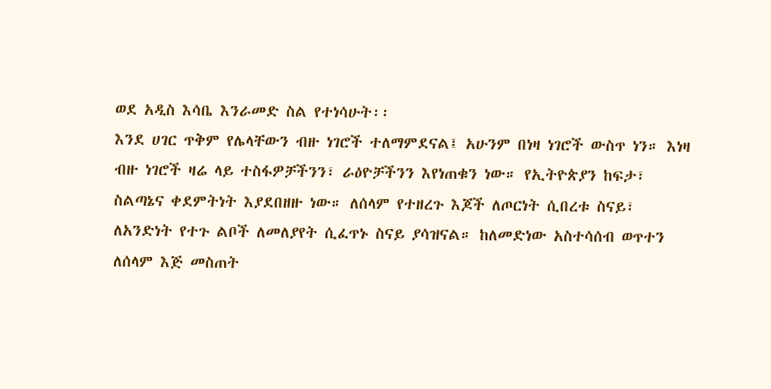ወደ አዲስ እሳቤ እንራመድ ስል የተነሳሁት፡፡
እንደ ሀገር ጥቅም የሌላቸውን ብዙ ነገሮች ተለማምደናል፤ አሁንም በነዛ ነገሮች ውስጥ ነን። እነዛ ብዙ ነገሮች ዛሬ ላይ ተስፋዎቻችንን፣ ራዕዮቻችንን እየነጠቁን ነው። የኢትዮጵያን ከፍታ፣ ስልጣኔና ቀደምትነት እያደበዘዙ ነው። ለሰላም የተዘረጉ እጆች ለጦርነት ሲበረቱ ስናይ፣ ለአንድነት የተጉ ልቦች ለመለያየት ሲፈጥኑ ስናይ ያሳዝናል። ከለመድነው አስተሳሰብ ወጥተን ለሰላም እጅ መስጠት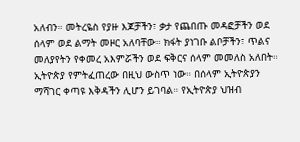አለብን። መትረዬስ የያዙ እጆቻችን፣ ቃታ የጨበጡ መዳፎቻችን ወደ ሰላም ወደ ልማት መዞር አለባቸው። ክፋት ያነገቡ ልቦቻችን፣ ጥልና መለያየትን የቀመረ አእምሯችን ወደ ፍቅርና ሰላም መመለስ አለበት። ኢትዮጵያ የምትፈጠረው በዚህ ውስጥ ነው። በሰላም ኢትዮጵያን ማሻገር ቀጣዩ እቅዳችን ሊሆን ይገባል። የኢትዮጵያ ህዝብ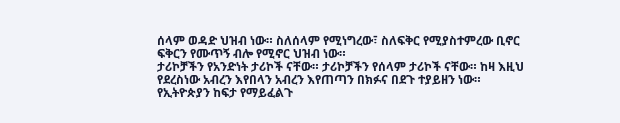ሰላም ወዳድ ህዝብ ነው። ስለሰላም የሚነግረው፣ ስለፍቅር የሚያስተምረው ቢኖር ፍቅርን የሙጥኝ ብሎ የሚኖር ህዝብ ነው።
ታሪኮቻችን የአንድነት ታሪኮች ናቸው። ታሪኮቻችን የሰላም ታሪኮች ናቸው። ከዛ እዚህ የደረስነው አብረን እየበላን አብረን እየጠጣን በክፉና በደጉ ተያይዘን ነው። የኢትዮጵያን ከፍታ የማይፈልጉ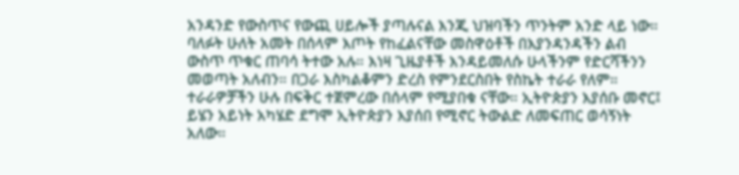አንዳንድ የውስጥና የውጪ ሀይሎች ያጣሉናል እንጂ ህዝባችን ጥንትም አንድ ላይ ነው። ባለፉት ሁለት አመት በሰላም እጦት የከፈልናቸው መስዋዕቶች በእያንዳንዳችን ልብ ውስጥ ጥቁር ጠባሳ ትተው አሉ። እነዛ ጊዜያቶች እንዳይመለሱ ሁላችንም የድርሻችንን መወጣት አለብን። በጋራ እስካልቆምን ድረስ የምንደርስበት የስኬት ተራራ የለም። ተራራዎቻችን ሁሉ በፍቅር ተጀምረው በሰላም የሚያበቁ ናቸው። ኢትዮጵያን እያሰቡ መኖር፤ ይሄን አይነት አካሄድ ደግሞ ኢትዮጵያን እያሰበ የሚኖር ትውልድ ለመፍጠር ወሳኝነት አለው።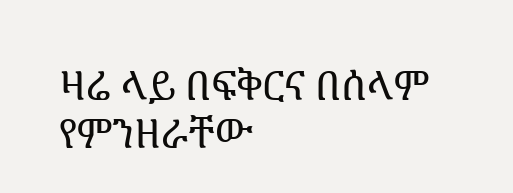ዛሬ ላይ በፍቅርና በሰላም የምንዘራቸው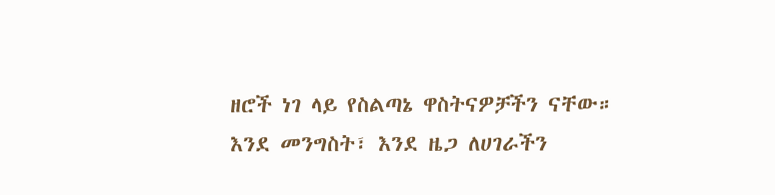ዘሮች ነገ ላይ የስልጣኔ ዋስትናዎቻችን ናቸው።
እንደ መንግስት፣ እንደ ዜጋ ለሀገራችን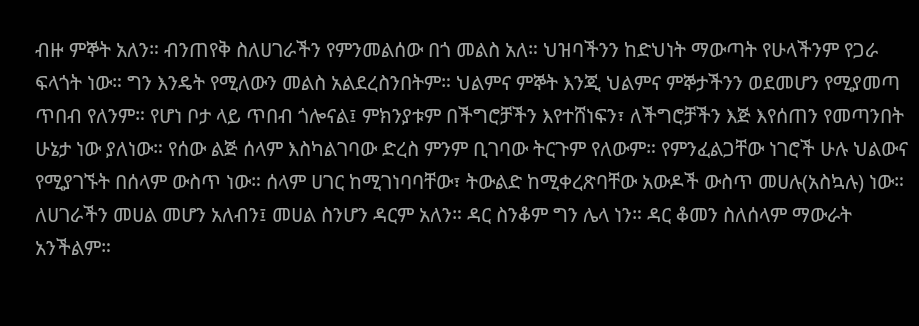ብዙ ምኞት አለን። ብንጠየቅ ስለሀገራችን የምንመልሰው በጎ መልስ አለ። ህዝባችንን ከድህነት ማውጣት የሁላችንም የጋራ ፍላጎት ነው። ግን እንዴት የሚለውን መልስ አልደረስንበትም። ህልምና ምኞት እንጂ ህልምና ምኞታችንን ወደመሆን የሚያመጣ ጥበብ የለንም። የሆነ ቦታ ላይ ጥበብ ጎሎናል፤ ምክንያቱም በችግሮቻችን እየተሸነፍን፣ ለችግሮቻችን እጅ እየሰጠን የመጣንበት ሁኔታ ነው ያለነው። የሰው ልጅ ሰላም እስካልገባው ድረስ ምንም ቢገባው ትርጉም የለውም። የምንፈልጋቸው ነገሮች ሁሉ ህልውና የሚያገኙት በሰላም ውስጥ ነው። ሰላም ሀገር ከሚገነባባቸው፣ ትውልድ ከሚቀረጽባቸው አውዶች ውስጥ መሀሉ(አስኳሉ) ነው። ለሀገራችን መሀል መሆን አለብን፤ መሀል ስንሆን ዳርም አለን። ዳር ስንቆም ግን ሌላ ነን። ዳር ቆመን ስለሰላም ማውራት አንችልም።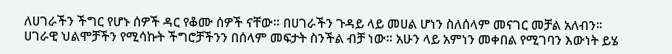ለሀገራችን ችግር የሆኑ ሰዎች ዳር የቆሙ ሰዎች ናቸው። በሀገራችን ጉዳይ ላይ መሀል ሆነን ስለሰላም መናገር መቻል አለብን፡፡
ሀገራዊ ህልሞቻችን የሚሳኩት ችግሮቻችንን በሰላም መፍታት ስንችል ብቻ ነው። አሁን ላይ አምነን መቀበል የሚገባን እውነት ይሄ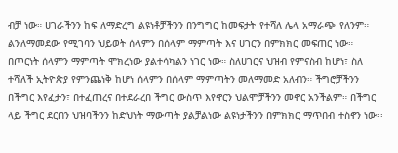ብቻ ነው። ሀገራችንን ከፍ ለማድረግ ልዩነቶቻችንን በንግግር ከመፍታት የተሻለ ሌላ አማራጭ የለንም። ልንለማመደው የሚገባን ህይወት ሰላምን በሰላም ማምጣት እና ሀገርን በምክክር መፍጠር ነው። በጦርነት ሰላምን ማምጣት ሞክረነው ያልተሳካልን ነገር ነው። ስለሀገርና ህዝብ የምናስብ ከሆነ፣ ስለ ተሻለች ኢትዮጵያ የምንጨነቅ ከሆነ ሰላምን በሰላም ማምጣትን መለማመድ አለብን። ችግሮቻችንን በችግር እየፈታን፣ በተፈጠረና በተደራረበ ችግር ውስጥ እየኖርን ህልሞቻችንን መኖር አንችልም። በችግር ላይ ችግር ደርበን ህዝባችንን ከድህነት ማውጣት ያልቻልነው ልዩነታችንን በምክክር ማጥበብ ተስኖን ነው፡፡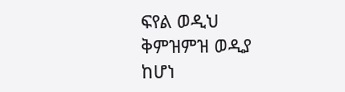ፍየል ወዲህ ቅምዝምዝ ወዲያ ከሆነ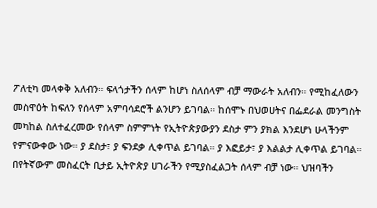ፖለቲካ መላቀቅ አለብን። ፍላጎታችን ሰላም ከሆነ ስለሰላም ብቻ ማውራት አለብን። የሚከፈለውን መስዋዕት ከፍለን የሰላም አምባሳደሮች ልንሆን ይገባል። ከሰሞኑ በህወሀትና በፌደራል መንግስት መካከል ስለተፈረመው የሰላም ስምምነት የኢትዮጵያውያን ደስታ ምን ያክል እንደሆነ ሁላችንም የምናውቀው ነው። ያ ደስታ፣ ያ ፍንደቃ ሊቀጥል ይገባል። ያ እፎይታ፣ ያ እልልታ ሊቀጥል ይገባል። በየትኛውም መስፈርት ቢታይ ኢትዮጵያ ሀገራችን የሚያስፈልጋት ሰላም ብቻ ነው። ህዝባችን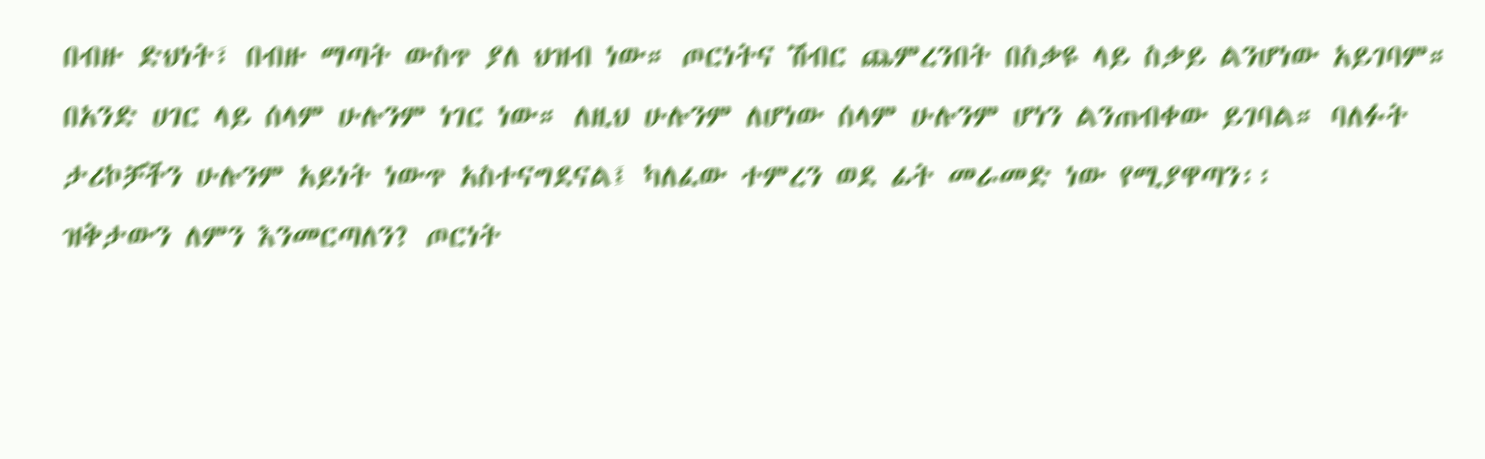በብዙ ድህነት፣ በብዙ ማጣት ውስጥ ያለ ህዝብ ነው። ጦርነትና ሽብር ጨምረንበት በስቃዩ ላይ ስቃይ ልንሆነው አይገባም። በአንድ ሀገር ላይ ሰላም ሁሉንም ነገር ነው። ለዚህ ሁሉንም ለሆነው ሰላም ሁሉንም ሆነን ልንጠብቀው ይገባል። ባለፉት ታሪኮቻችን ሁሉንም አይነት ነውጥ አስተናግደናል፤ ካለፈው ተምረን ወደ ፊት መራመድ ነው የሚያዋጣን፡፡
ዝቅታውን ለምን እንመርጣለን? ጦርነት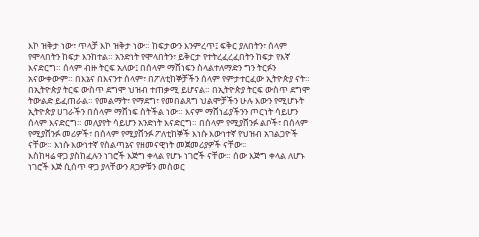እኮ ዝቅታ ነው፣ ጥላቻ እኮ ዝቅታ ነው። ከፍታውን እንምረጥ፤ ፍቅር ያለበትን፣ ሰላም የሞላበትን ከፍታ እንከተል። አንድነት የሞላበትን፣ ይቅርታ የተትረፈረፈበትን ከፍታ የእኛ እናድርግ። ሰላም ብዙ ትርፍ አለው፤ በሰላም ማሸነፍን ስላልተለማድን ግን ትርፉን አናውቀውም። በእኔና በእናንተ ሰላም፣ በፖለቲከኞቻችን ሰላም የምታተርፈው ኢትዮጵያ ናት። በኢትዮጵያ ትርፍ ውስጥ ደግሞ ህዝብ ተጠቃሚ ይሆናል። በኢትዮጵያ ትርፍ ውስጥ ደግሞ ትውልድ ይፈጠራል። የመልማት፣ የማደግ፣ የመበልጸግ ህልሞቻችን ሁሉ እውን የሚሆኑት ኢትዮጵያ ሀገራችን በሰላም ማሸነፍ ስትችል ነው። እናም ማሸነፊያችንን ጦርነት ሳይሆን ሰላም እናድርግ። መለያየት ሳይሆን አንድነት እናድርግ። በሰላም የሚያሸንፉ ልቦች፣ በሰላም የሚያሸንፉ መሪዎች፣ በሰላም የሚያሸንፉ ፖለቲከኞች እነሱ እውነተኛ የህዝብ አገልጋዮች ናቸው። እነሱ እውነተኛ የስልጣኔና የዘመናዊነት መጀመሪያዎች ናቸው፡፡
እስከዛሬ ዋጋ ያስከፈሉን ነገሮች እጅግ ቀላል የሆኑ ነገሮች ናቸው። ሰው እጅግ ቀላል ለሆኑ ነገሮች እጅ ሲሰጥ ዋጋ ያላቸውን ጸጋዎቹን መሰወር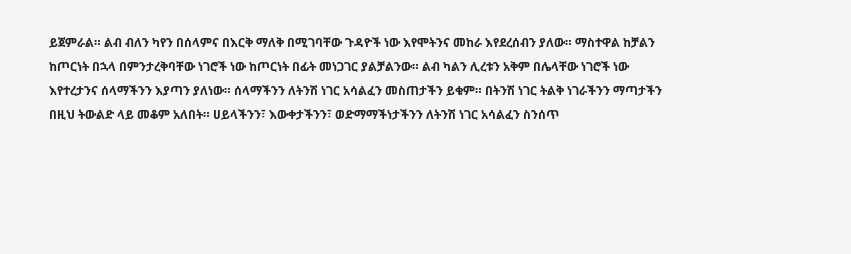ይጀምራል። ልብ ብለን ካየን በሰላምና በእርቅ ማለቅ በሚገባቸው ጉዳዮች ነው እየሞትንና መከራ እየደረሰብን ያለው። ማስተዋል ከቻልን ከጦርነት በኋላ በምንታረቅባቸው ነገሮች ነው ከጦርነት በፊት መነጋገር ያልቻልንው። ልብ ካልን ሊረቱን አቅም በሌላቸው ነገሮች ነው እየተረታንና ሰላማችንን እያጣን ያለነው። ሰላማችንን ለትንሽ ነገር አሳልፈን መስጠታችን ይቁም። በትንሽ ነገር ትልቅ ነገራችንን ማጣታችን በዚህ ትውልድ ላይ መቆም አለበት። ሀይላችንን፣ እውቀታችንን፣ ወድማማችነታችንን ለትንሽ ነገር አሳልፈን ስንሰጥ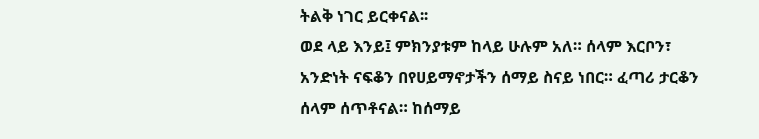ትልቅ ነገር ይርቀናል፡፡
ወደ ላይ እንይ፤ ምክንያቱም ከላይ ሁሉም አለ። ሰላም እርቦን፣ አንድነት ናፍቆን በየሀይማኖታችን ሰማይ ስናይ ነበር። ፈጣሪ ታርቆን ሰላም ሰጥቶናል። ከሰማይ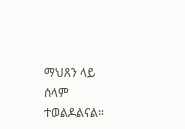ማህጸን ላይ ሰላም ተወልዶልናል።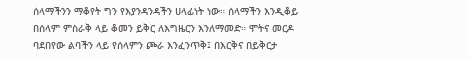ሰላማችንን ማቆየት ግን የእያንዳንዳችን ሀላፊነት ነው። ሰላማችን እንዲቆይ በሰላም ምስራቅ ላይ ቆመን ይቅር ለእግዜርን እንለማመድ። ሞትና መርዶ ባደበየው ልባችን ላይ የሰላምን ጮራ እንፈንጥቅ፤ በእርቅና በይቅርታ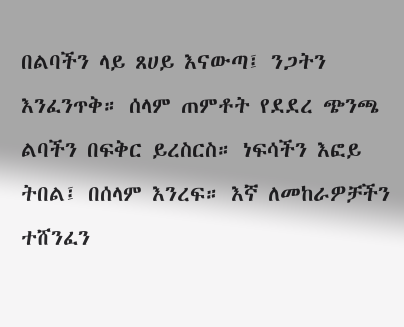በልባችን ላይ ጸሀይ እናውጣ፤ ንጋትን እንፈንጥቅ። ሰላም ጠምቶት የደደረ ጭንጫ ልባችን በፍቅር ይረስርስ። ነፍሳችን እፎይ ትበል፤ በሰላም እንረፍ። እኛ ለመከራዎቻችን ተሸንፈን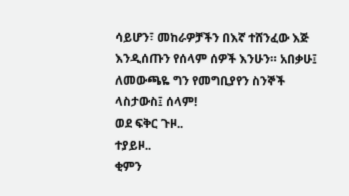ሳይሆን፣ መከራዎቻችን በእኛ ተሸንፈው እጅ እንዲሰጡን የሰላም ሰዎች እንሁን። አበቃሁ፤ ለመውጫዬ ግን የመግቢያየን ስንኞች ላስታውስ፤ ሰላም!
ወደ ፍቅር ጉዞ..
ተያይዞ..
ቂምን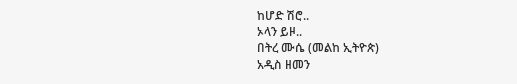ከሆድ ሽሮ..
ኦላን ይዞ..
በትረ ሙሴ (መልከ ኢትዮጵ)
አዲስ ዘመን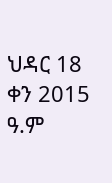ህዳር 18 ቀን 2015 ዓ.ም